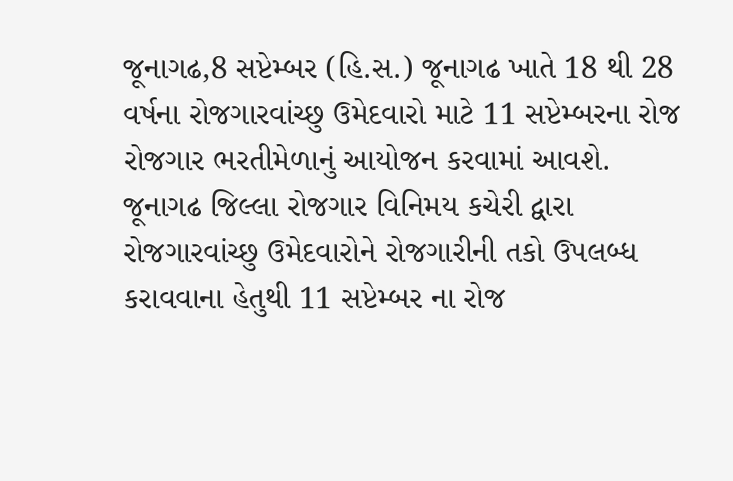જૂનાગઢ,8 સપ્ટેમ્બર (હિ.સ.) જૂનાગઢ ખાતે 18 થી 28 વર્ષના રોજગારવાંચ્છુ ઉમેદવારો માટે 11 સપ્ટેમ્બરના રોજ રોજગાર ભરતીમેળાનું આયોજન કરવામાં આવશે.
જૂનાગઢ જિલ્લા રોજગાર વિનિમય કચેરી દ્વારા રોજગારવાંચ્છુ ઉમેદવારોને રોજગારીની તકો ઉપલબ્ધ કરાવવાના હેતુથી 11 સપ્ટેમ્બર ના રોજ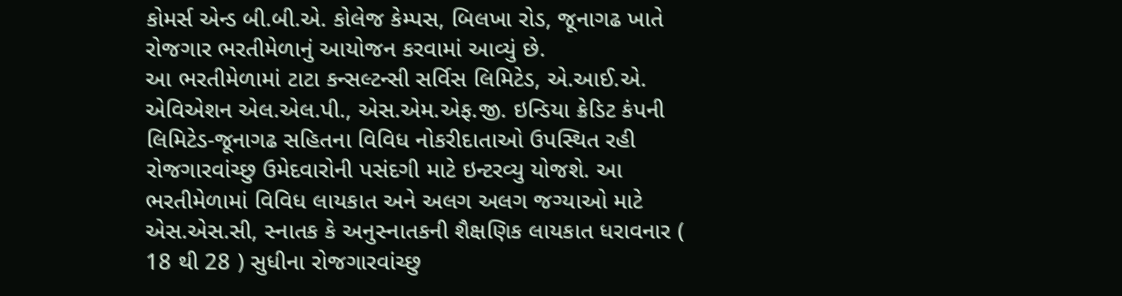કોમર્સ એન્ડ બી.બી.એ. કોલેજ કેમ્પસ, બિલખા રોડ, જૂનાગઢ ખાતે રોજગાર ભરતીમેળાનું આયોજન કરવામાં આવ્યું છે.
આ ભરતીમેળામાં ટાટા કન્સલ્ટન્સી સર્વિસ લિમિટેડ, એ.આઈ.એ. એવિએશન એલ.એલ.પી., એસ.એમ.એફ.જી. ઇન્ડિયા ક્રેડિટ કંપની લિમિટેડ-જૂનાગઢ સહિતના વિવિધ નોકરીદાતાઓ ઉપસ્થિત રહી રોજગારવાંચ્છુ ઉમેદવારોની પસંદગી માટે ઇન્ટરવ્યુ યોજશે. આ ભરતીમેળામાં વિવિધ લાયકાત અને અલગ અલગ જગ્યાઓ માટે એસ.એસ.સી, સ્નાતક કે અનુસ્નાતકની શૈક્ષણિક લાયકાત ધરાવનાર ( 18 થી 28 ) સુધીના રોજગારવાંચ્છુ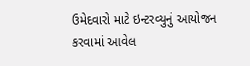ઉમેદવારો માટે ઇન્ટરવ્યુનું આયોજન કરવામાં આવેલ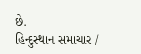છે.
હિન્દુસ્થાન સમાચાર /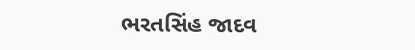ભરતસિંહ જાદવ